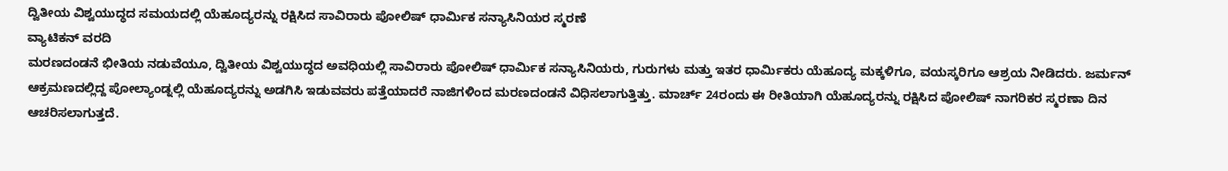ದ್ವಿತೀಯ ವಿಶ್ವಯುದ್ಧದ ಸಮಯದಲ್ಲಿ ಯೆಹೂದ್ಯರನ್ನು ರಕ್ಷಿಸಿದ ಸಾವಿರಾರು ಪೋಲಿಷ್ ಧಾರ್ಮಿಕ ಸನ್ಯಾಸಿನಿಯರ ಸ್ಮರಣೆ
ವ್ಯಾಟಿಕನ್ ವರದಿ
ಮರಣದಂಡನೆ ಭೀತಿಯ ನಡುವೆಯೂ, ದ್ವಿತೀಯ ವಿಶ್ವಯುದ್ಧದ ಅವಧಿಯಲ್ಲಿ ಸಾವಿರಾರು ಪೋಲಿಷ್ ಧಾರ್ಮಿಕ ಸನ್ಯಾಸಿನಿಯರು, ಗುರುಗಳು ಮತ್ತು ಇತರ ಧಾರ್ಮಿಕರು ಯೆಹೂದ್ಯ ಮಕ್ಕಳಿಗೂ, ವಯಸ್ಕರಿಗೂ ಆಶ್ರಯ ನೀಡಿದರು. ಜರ್ಮನ್ ಆಕ್ರಮಣದಲ್ಲಿದ್ದ ಪೋಲ್ಯಾಂಡ್ನಲ್ಲಿ ಯೆಹೂದ್ಯರನ್ನು ಅಡಗಿಸಿ ಇಡುವವರು ಪತ್ತೆಯಾದರೆ ನಾಜಿಗಳಿಂದ ಮರಣದಂಡನೆ ವಿಧಿಸಲಾಗುತ್ತಿತ್ತು. ಮಾರ್ಚ್ 24ರಂದು ಈ ರೀತಿಯಾಗಿ ಯೆಹೂದ್ಯರನ್ನು ರಕ್ಷಿಸಿದ ಪೋಲಿಷ್ ನಾಗರಿಕರ ಸ್ಮರಣಾ ದಿನ ಆಚರಿಸಲಾಗುತ್ತದೆ.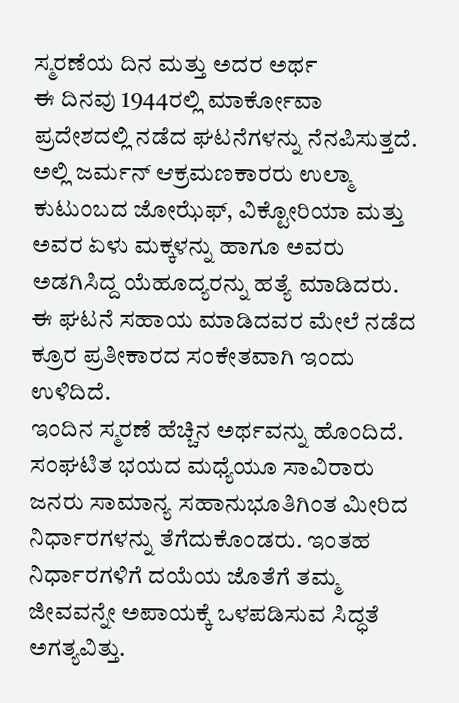ಸ್ಮರಣೆಯ ದಿನ ಮತ್ತು ಅದರ ಅರ್ಥ
ಈ ದಿನವು 1944ರಲ್ಲಿ ಮಾರ್ಕೋವಾ ಪ್ರದೇಶದಲ್ಲಿ ನಡೆದ ಘಟನೆಗಳನ್ನು ನೆನಪಿಸುತ್ತದೆ. ಅಲ್ಲಿ ಜರ್ಮನ್ ಆಕ್ರಮಣಕಾರರು ಉಲ್ಮಾ ಕುಟುಂಬದ ಜೋಝೆಫ್, ವಿಕ್ಟೋರಿಯಾ ಮತ್ತು ಅವರ ಏಳು ಮಕ್ಕಳನ್ನು ಹಾಗೂ ಅವರು ಅಡಗಿಸಿದ್ದ ಯೆಹೂದ್ಯರನ್ನು ಹತ್ಯೆ ಮಾಡಿದರು. ಈ ಘಟನೆ ಸಹಾಯ ಮಾಡಿದವರ ಮೇಲೆ ನಡೆದ ಕ್ರೂರ ಪ್ರತೀಕಾರದ ಸಂಕೇತವಾಗಿ ಇಂದು ಉಳಿದಿದೆ.
ಇಂದಿನ ಸ್ಮರಣೆ ಹೆಚ್ಚಿನ ಅರ್ಥವನ್ನು ಹೊಂದಿದೆ. ಸಂಘಟಿತ ಭಯದ ಮಧ್ಯೆಯೂ ಸಾವಿರಾರು ಜನರು ಸಾಮಾನ್ಯ ಸಹಾನುಭೂತಿಗಿಂತ ಮೀರಿದ ನಿರ್ಧಾರಗಳನ್ನು ತೆಗೆದುಕೊಂಡರು. ಇಂತಹ ನಿರ್ಧಾರಗಳಿಗೆ ದಯೆಯ ಜೊತೆಗೆ ತಮ್ಮ ಜೀವವನ್ನೇ ಅಪಾಯಕ್ಕೆ ಒಳಪಡಿಸುವ ಸಿದ್ಧತೆ ಅಗತ್ಯವಿತ್ತು.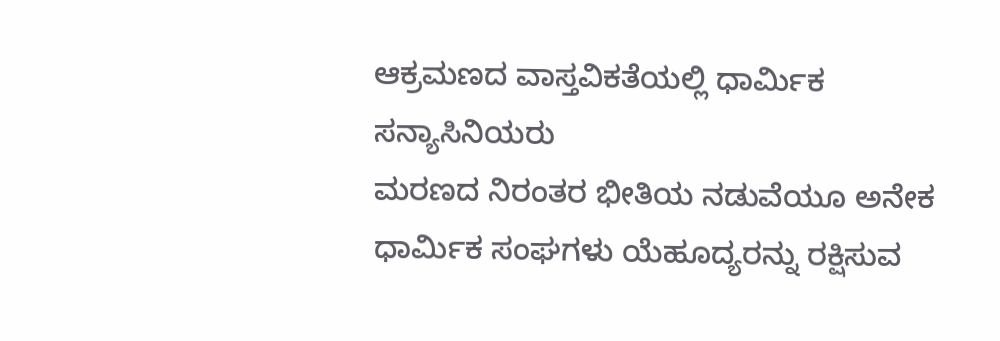ಆಕ್ರಮಣದ ವಾಸ್ತವಿಕತೆಯಲ್ಲಿ ಧಾರ್ಮಿಕ ಸನ್ಯಾಸಿನಿಯರು
ಮರಣದ ನಿರಂತರ ಭೀತಿಯ ನಡುವೆಯೂ ಅನೇಕ ಧಾರ್ಮಿಕ ಸಂಘಗಳು ಯೆಹೂದ್ಯರನ್ನು ರಕ್ಷಿಸುವ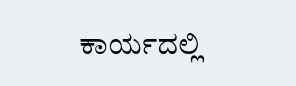ಕಾರ್ಯದಲ್ಲಿ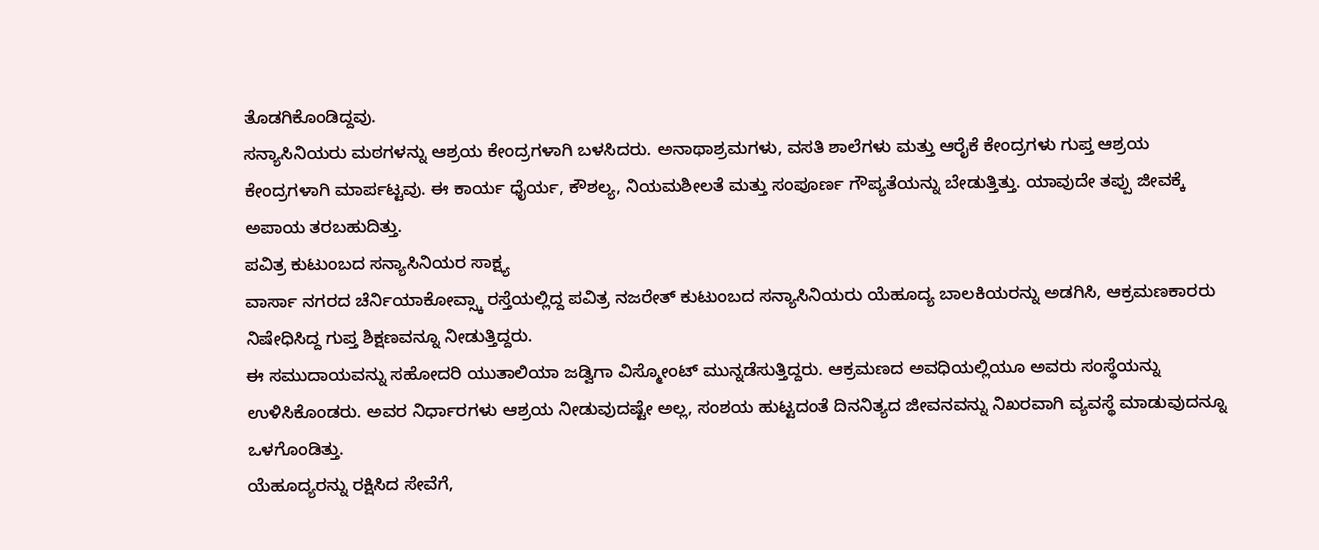ತೊಡಗಿಕೊಂಡಿದ್ದವು.
ಸನ್ಯಾಸಿನಿಯರು ಮಠಗಳನ್ನು ಆಶ್ರಯ ಕೇಂದ್ರಗಳಾಗಿ ಬಳಸಿದರು. ಅನಾಥಾಶ್ರಮಗಳು, ವಸತಿ ಶಾಲೆಗಳು ಮತ್ತು ಆರೈಕೆ ಕೇಂದ್ರಗಳು ಗುಪ್ತ ಆಶ್ರಯ ಕೇಂದ್ರಗಳಾಗಿ ಮಾರ್ಪಟ್ಟವು. ಈ ಕಾರ್ಯ ಧೈರ್ಯ, ಕೌಶಲ್ಯ, ನಿಯಮಶೀಲತೆ ಮತ್ತು ಸಂಪೂರ್ಣ ಗೌಪ್ಯತೆಯನ್ನು ಬೇಡುತ್ತಿತ್ತು. ಯಾವುದೇ ತಪ್ಪು ಜೀವಕ್ಕೆ ಅಪಾಯ ತರಬಹುದಿತ್ತು.
ಪವಿತ್ರ ಕುಟುಂಬದ ಸನ್ಯಾಸಿನಿಯರ ಸಾಕ್ಷ್ಯ
ವಾರ್ಸಾ ನಗರದ ಚೆರ್ನಿಯಾಕೋವ್ಸ್ಕಾ ರಸ್ತೆಯಲ್ಲಿದ್ದ ಪವಿತ್ರ ನಜರೇತ್ ಕುಟುಂಬದ ಸನ್ಯಾಸಿನಿಯರು ಯೆಹೂದ್ಯ ಬಾಲಕಿಯರನ್ನು ಅಡಗಿಸಿ, ಆಕ್ರಮಣಕಾರರು ನಿಷೇಧಿಸಿದ್ದ ಗುಪ್ತ ಶಿಕ್ಷಣವನ್ನೂ ನೀಡುತ್ತಿದ್ದರು.
ಈ ಸಮುದಾಯವನ್ನು ಸಹೋದರಿ ಯುತಾಲಿಯಾ ಜಡ್ವಿಗಾ ವಿಸ್ಮೋಂಟ್ ಮುನ್ನಡೆಸುತ್ತಿದ್ದರು. ಆಕ್ರಮಣದ ಅವಧಿಯಲ್ಲಿಯೂ ಅವರು ಸಂಸ್ಥೆಯನ್ನು ಉಳಿಸಿಕೊಂಡರು. ಅವರ ನಿರ್ಧಾರಗಳು ಆಶ್ರಯ ನೀಡುವುದಷ್ಟೇ ಅಲ್ಲ, ಸಂಶಯ ಹುಟ್ಟದಂತೆ ದಿನನಿತ್ಯದ ಜೀವನವನ್ನು ನಿಖರವಾಗಿ ವ್ಯವಸ್ಥೆ ಮಾಡುವುದನ್ನೂ ಒಳಗೊಂಡಿತ್ತು.
ಯೆಹೂದ್ಯರನ್ನು ರಕ್ಷಿಸಿದ ಸೇವೆಗೆ,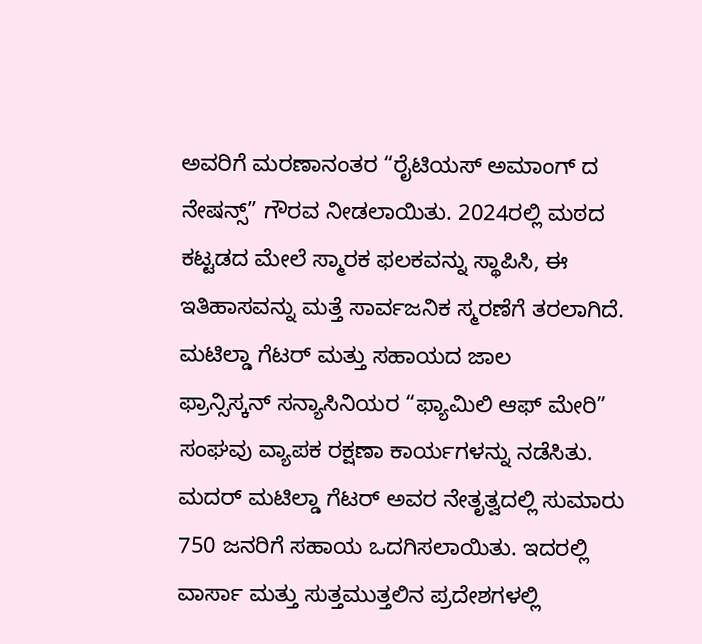ಅವರಿಗೆ ಮರಣಾನಂತರ “ರೈಟಿಯಸ್ ಅಮಾಂಗ್ ದ ನೇಷನ್ಸ್” ಗೌರವ ನೀಡಲಾಯಿತು. 2024ರಲ್ಲಿ ಮಠದ ಕಟ್ಟಡದ ಮೇಲೆ ಸ್ಮಾರಕ ಫಲಕವನ್ನು ಸ್ಥಾಪಿಸಿ, ಈ ಇತಿಹಾಸವನ್ನು ಮತ್ತೆ ಸಾರ್ವಜನಿಕ ಸ್ಮರಣೆಗೆ ತರಲಾಗಿದೆ.
ಮಟಿಲ್ಡಾ ಗೆಟರ್ ಮತ್ತು ಸಹಾಯದ ಜಾಲ
ಫ್ರಾನ್ಸಿಸ್ಕನ್ ಸನ್ಯಾಸಿನಿಯರ “ಫ್ಯಾಮಿಲಿ ಆಫ್ ಮೇರಿ” ಸಂಘವು ವ್ಯಾಪಕ ರಕ್ಷಣಾ ಕಾರ್ಯಗಳನ್ನು ನಡೆಸಿತು.
ಮದರ್ ಮಟಿಲ್ಡಾ ಗೆಟರ್ ಅವರ ನೇತೃತ್ವದಲ್ಲಿ ಸುಮಾರು 750 ಜನರಿಗೆ ಸಹಾಯ ಒದಗಿಸಲಾಯಿತು. ಇದರಲ್ಲಿ ವಾರ್ಸಾ ಮತ್ತು ಸುತ್ತಮುತ್ತಲಿನ ಪ್ರದೇಶಗಳಲ್ಲಿ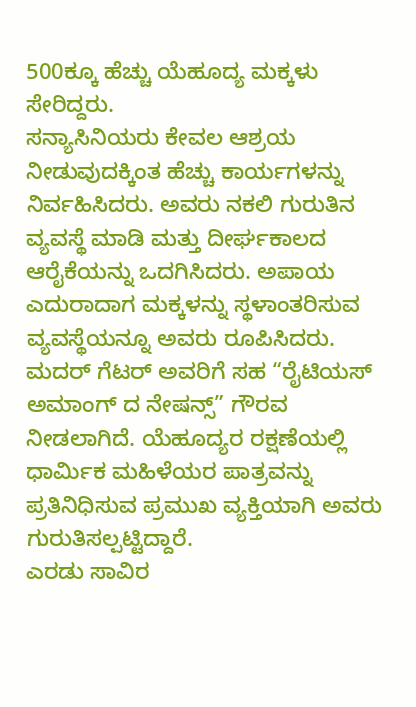500ಕ್ಕೂ ಹೆಚ್ಚು ಯೆಹೂದ್ಯ ಮಕ್ಕಳು ಸೇರಿದ್ದರು.
ಸನ್ಯಾಸಿನಿಯರು ಕೇವಲ ಆಶ್ರಯ ನೀಡುವುದಕ್ಕಿಂತ ಹೆಚ್ಚು ಕಾರ್ಯಗಳನ್ನು ನಿರ್ವಹಿಸಿದರು. ಅವರು ನಕಲಿ ಗುರುತಿನ ವ್ಯವಸ್ಥೆ ಮಾಡಿ ಮತ್ತು ದೀರ್ಘಕಾಲದ ಆರೈಕೆಯನ್ನು ಒದಗಿಸಿದರು. ಅಪಾಯ ಎದುರಾದಾಗ ಮಕ್ಕಳನ್ನು ಸ್ಥಳಾಂತರಿಸುವ ವ್ಯವಸ್ಥೆಯನ್ನೂ ಅವರು ರೂಪಿಸಿದರು.
ಮದರ್ ಗೆಟರ್ ಅವರಿಗೆ ಸಹ “ರೈಟಿಯಸ್ ಅಮಾಂಗ್ ದ ನೇಷನ್ಸ್” ಗೌರವ ನೀಡಲಾಗಿದೆ. ಯೆಹೂದ್ಯರ ರಕ್ಷಣೆಯಲ್ಲಿ ಧಾರ್ಮಿಕ ಮಹಿಳೆಯರ ಪಾತ್ರವನ್ನು ಪ್ರತಿನಿಧಿಸುವ ಪ್ರಮುಖ ವ್ಯಕ್ತಿಯಾಗಿ ಅವರು ಗುರುತಿಸಲ್ಪಟ್ಟಿದ್ದಾರೆ.
ಎರಡು ಸಾವಿರ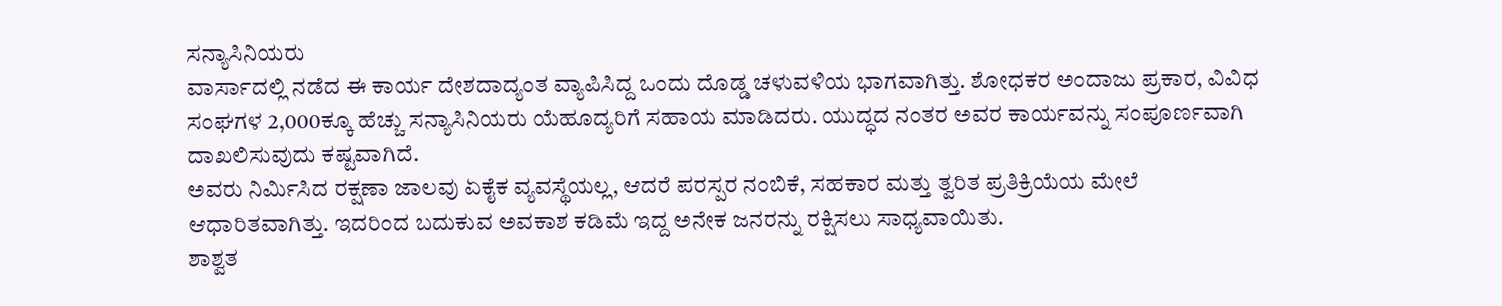ಸನ್ಯಾಸಿನಿಯರು
ವಾರ್ಸಾದಲ್ಲಿ ನಡೆದ ಈ ಕಾರ್ಯ ದೇಶದಾದ್ಯಂತ ವ್ಯಾಪಿಸಿದ್ದ ಒಂದು ದೊಡ್ಡ ಚಳುವಳಿಯ ಭಾಗವಾಗಿತ್ತು. ಶೋಧಕರ ಅಂದಾಜು ಪ್ರಕಾರ, ವಿವಿಧ ಸಂಘಗಳ 2,000ಕ್ಕೂ ಹೆಚ್ಚು ಸನ್ಯಾಸಿನಿಯರು ಯೆಹೂದ್ಯರಿಗೆ ಸಹಾಯ ಮಾಡಿದರು. ಯುದ್ಧದ ನಂತರ ಅವರ ಕಾರ್ಯವನ್ನು ಸಂಪೂರ್ಣವಾಗಿ ದಾಖಲಿಸುವುದು ಕಷ್ಟವಾಗಿದೆ.
ಅವರು ನಿರ್ಮಿಸಿದ ರಕ್ಷಣಾ ಜಾಲವು ಏಕೈಕ ವ್ಯವಸ್ಥೆಯಲ್ಲ, ಆದರೆ ಪರಸ್ಪರ ನಂಬಿಕೆ, ಸಹಕಾರ ಮತ್ತು ತ್ವರಿತ ಪ್ರತಿಕ್ರಿಯೆಯ ಮೇಲೆ ಆಧಾರಿತವಾಗಿತ್ತು. ಇದರಿಂದ ಬದುಕುವ ಅವಕಾಶ ಕಡಿಮೆ ಇದ್ದ ಅನೇಕ ಜನರನ್ನು ರಕ್ಷಿಸಲು ಸಾಧ್ಯವಾಯಿತು.
ಶಾಶ್ವತ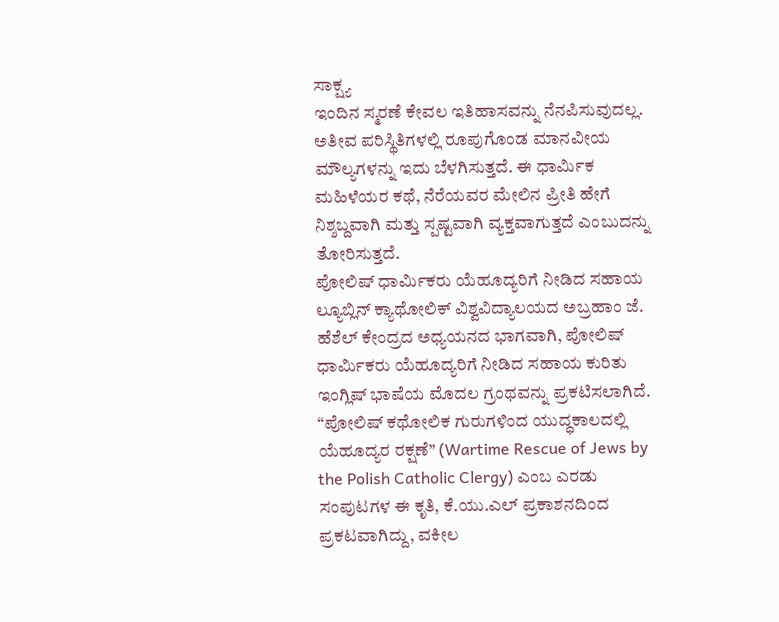ಸಾಕ್ಷ್ಯ
ಇಂದಿನ ಸ್ಮರಣೆ ಕೇವಲ ಇತಿಹಾಸವನ್ನು ನೆನಪಿಸುವುದಲ್ಲ. ಅತೀವ ಪರಿಸ್ಥಿತಿಗಳಲ್ಲಿ ರೂಪುಗೊಂಡ ಮಾನವೀಯ ಮೌಲ್ಯಗಳನ್ನು ಇದು ಬೆಳಗಿಸುತ್ತದೆ. ಈ ಧಾರ್ಮಿಕ ಮಹಿಳೆಯರ ಕಥೆ, ನೆರೆಯವರ ಮೇಲಿನ ಪ್ರೀತಿ ಹೇಗೆ ನಿಶ್ಶಬ್ದವಾಗಿ ಮತ್ತು ಸ್ಪಷ್ಟವಾಗಿ ವ್ಯಕ್ತವಾಗುತ್ತದೆ ಎಂಬುದನ್ನು ತೋರಿಸುತ್ತದೆ.
ಪೋಲಿಷ್ ಧಾರ್ಮಿಕರು ಯೆಹೂದ್ಯರಿಗೆ ನೀಡಿದ ಸಹಾಯ
ಲ್ಯೂಬ್ಲಿನ್ ಕ್ಯಾಥೋಲಿಕ್ ವಿಶ್ವವಿದ್ಯಾಲಯದ ಅಬ್ರಹಾಂ ಜೆ. ಹೆಶೆಲ್ ಕೇಂದ್ರದ ಅಧ್ಯಯನದ ಭಾಗವಾಗಿ, ಪೋಲಿಷ್ ಧಾರ್ಮಿಕರು ಯೆಹೂದ್ಯರಿಗೆ ನೀಡಿದ ಸಹಾಯ ಕುರಿತು ಇಂಗ್ಲಿಷ್ ಭಾಷೆಯ ಮೊದಲ ಗ್ರಂಥವನ್ನು ಪ್ರಕಟಿಸಲಾಗಿದೆ. “ಪೋಲಿಷ್ ಕಥೋಲಿಕ ಗುರುಗಳಿಂದ ಯುದ್ಧಕಾಲದಲ್ಲಿ ಯೆಹೂದ್ಯರ ರಕ್ಷಣೆ” (Wartime Rescue of Jews by the Polish Catholic Clergy) ಎಂಬ ಎರಡು ಸಂಪುಟಗಳ ಈ ಕೃತಿ, ಕೆ.ಯು.ಎಲ್ ಪ್ರಕಾಶನದಿಂದ ಪ್ರಕಟವಾಗಿದ್ದು, ವಕೀಲ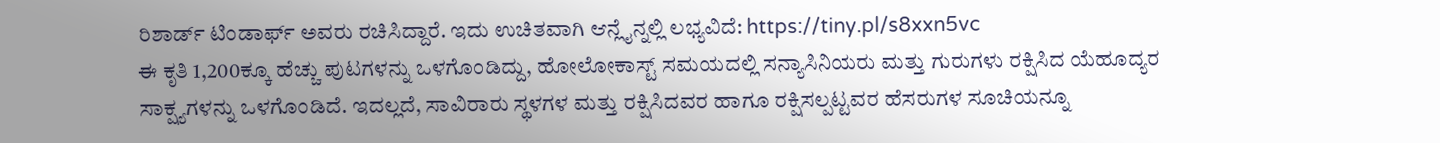ರಿಶಾರ್ಡ್ ಟಿಂಡಾರ್ಫ್ ಅವರು ರಚಿಸಿದ್ದಾರೆ. ಇದು ಉಚಿತವಾಗಿ ಆನ್ಲೈನ್ನಲ್ಲಿ ಲಭ್ಯವಿದೆ: https://tiny.pl/s8xxn5vc
ಈ ಕೃತಿ 1,200ಕ್ಕೂ ಹೆಚ್ಚು ಪುಟಗಳನ್ನು ಒಳಗೊಂಡಿದ್ದು, ಹೋಲೋಕಾಸ್ಟ್ ಸಮಯದಲ್ಲಿ ಸನ್ಯಾಸಿನಿಯರು ಮತ್ತು ಗುರುಗಳು ರಕ್ಷಿಸಿದ ಯೆಹೂದ್ಯರ ಸಾಕ್ಷ್ಯಗಳನ್ನು ಒಳಗೊಂಡಿದೆ. ಇದಲ್ಲದೆ, ಸಾವಿರಾರು ಸ್ಥಳಗಳ ಮತ್ತು ರಕ್ಷಿಸಿದವರ ಹಾಗೂ ರಕ್ಷಿಸಲ್ಪಟ್ಟವರ ಹೆಸರುಗಳ ಸೂಚಿಯನ್ನೂ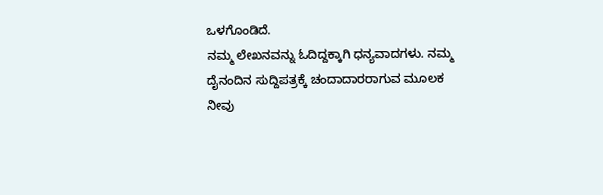ಒಳಗೊಂಡಿದೆ.
ನಮ್ಮ ಲೇಖನವನ್ನು ಓದಿದ್ದಕ್ಕಾಗಿ ಧನ್ಯವಾದಗಳು. ನಮ್ಮ ದೈನಂದಿನ ಸುದ್ದಿಪತ್ರಕ್ಕೆ ಚಂದಾದಾರರಾಗುವ ಮೂಲಕ ನೀವು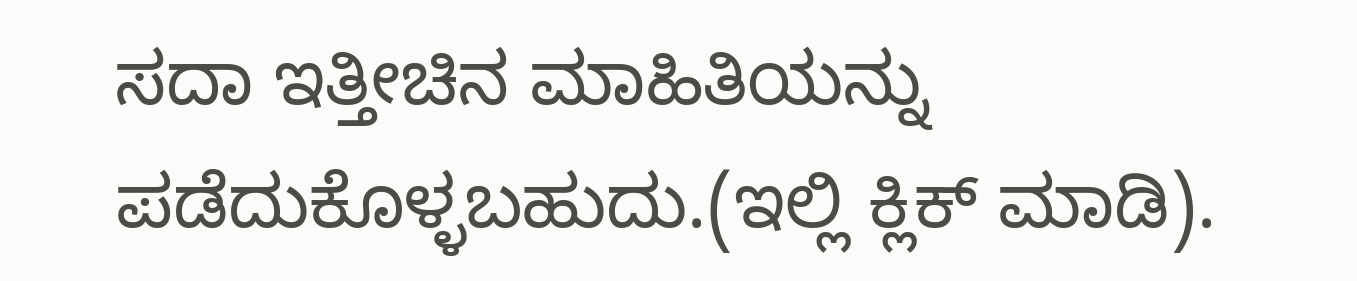ಸದಾ ಇತ್ತೀಚಿನ ಮಾಹಿತಿಯನ್ನು ಪಡೆದುಕೊಳ್ಳಬಹುದು.(ಇಲ್ಲಿ ಕ್ಲಿಕ್ ಮಾಡಿ).